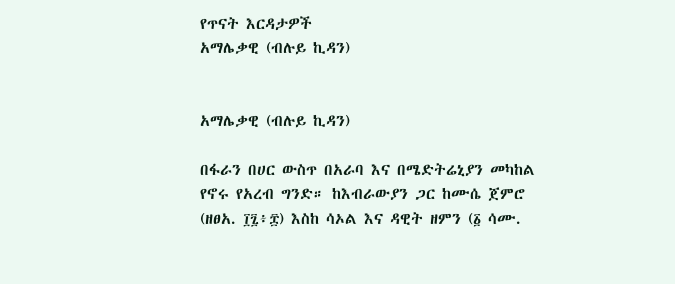የጥናት እርዳታዎች
አማሌቃዊ (ብሉይ ኪዳን)


አማሌቃዊ (ብሉይ ኪዳን)

በፋራን በሀር ውስጥ በአራባ እና በሜድትሬኒያን መካከል የኖሩ የአረብ ግንድ። ከእብራውያን ጋር ከሙሴ ጀምሮ (ዘፀአ. ፲፯፥፰) እስከ ሳኦል እና ዳዊት ዘምን (፩ ሳሙ.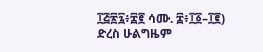፲፭፳፯፥፰፪ ሳሙ. ፰፥፲፩–፲፪) ድረስ ሁልግዜም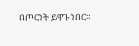በጦርነት ይዋጉ ነበር።